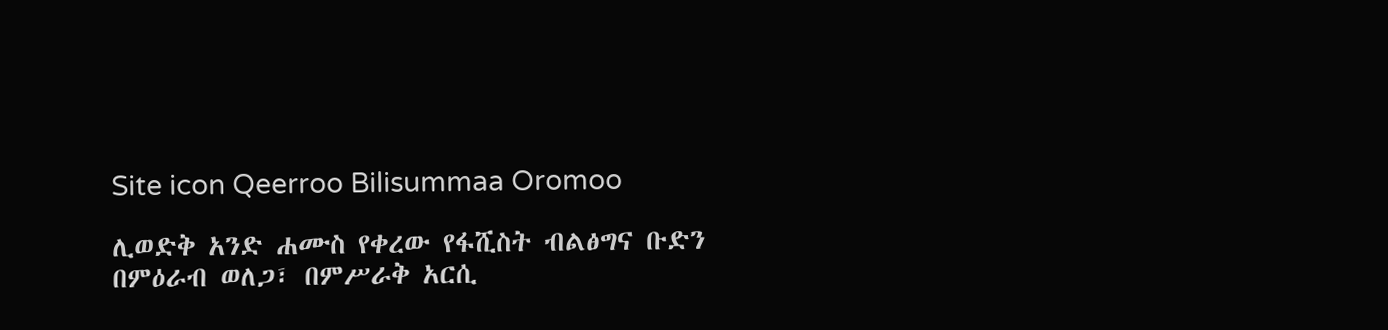Site icon Qeerroo Bilisummaa Oromoo

ሊወድቅ አንድ ሐሙስ የቀረው የፋሺስት ብልፅግና ቡድን በምዕራብ ወለጋ፣ በምሥራቅ አርሲ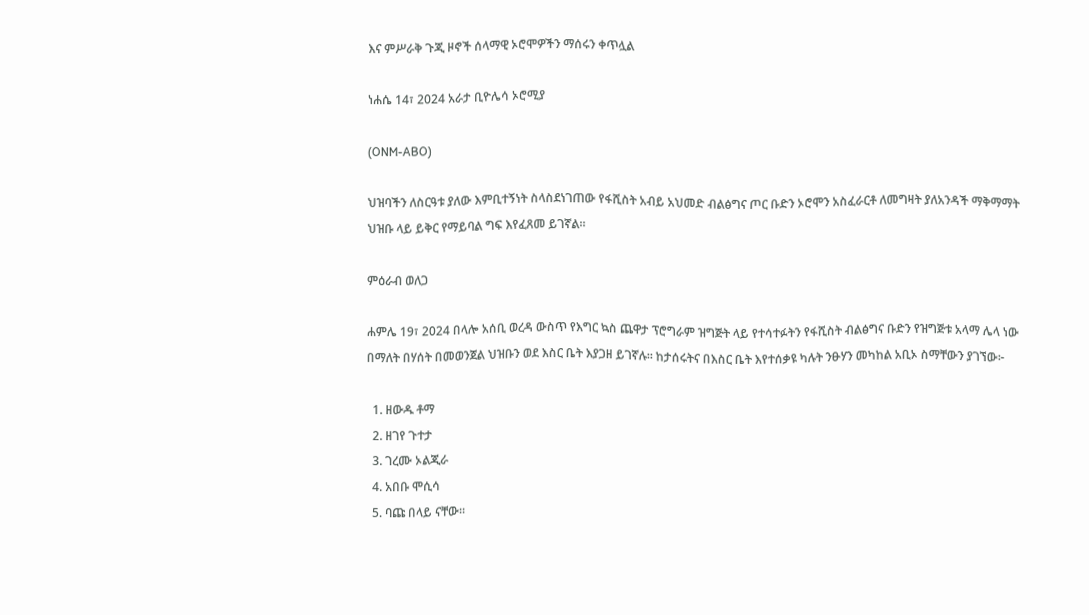እና ምሥራቅ ጉጂ ዞኖች ሰላማዊ ኦሮሞዎችን ማሰሩን ቀጥሏል

ነሐሴ 14፣ 2024 አራታ ቢዮሌሳ ኦሮሚያ

(ONM-ABO)

ህዝባችን ለስርዓቱ ያለው እምቢተኝነት ስላስደነገጠው የፋሺስት አብይ አህመድ ብልፅግና ጦር ቡድን ኦሮሞን አስፈራርቶ ለመግዛት ያለአንዳች ማቅማማት ህዝቡ ላይ ይቅር የማይባል ግፍ እየፈጸመ ይገኛል።

ምዕራብ ወለጋ

ሐምሌ 19፣ 2024 በላሎ አሰቢ ወረዳ ውስጥ የእግር ኳስ ጨዋታ ፕሮግራም ዝግጅት ላይ የተሳተፉትን የፋሺስት ብልፅግና ቡድን የዝግጅቱ አላማ ሌላ ነው በማለት በሃሰት በመወንጀል ህዝቡን ወደ እስር ቤት እያጋዘ ይገኛሉ። ከታሰሩትና በእስር ቤት እየተሰቃዩ ካሉት ንፁሃን መካከል አቢኦ ስማቸውን ያገኘው፦

  1. ዘውዱ ቶማ
  2. ዘገየ ጉተታ
  3. ገረሙ ኦልጂራ
  4. አበቡ ሞሲሳ
  5. ባጩ በላይ ናቸው።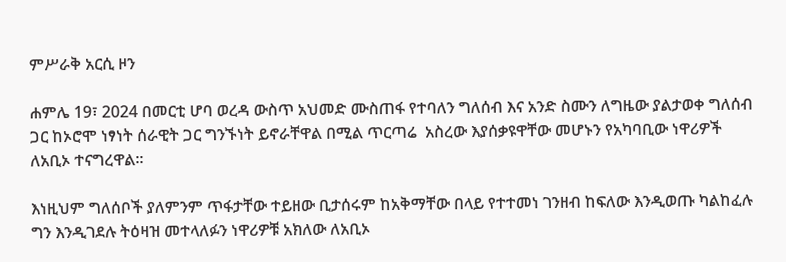ምሥራቅ አርሲ ዞን

ሐምሌ 19፣ 2024 በመርቲ ሆባ ወረዳ ውስጥ አህመድ ሙስጠፋ የተባለን ግለሰብ እና አንድ ስሙን ለግዜው ያልታወቀ ግለሰብ ጋር ከኦሮሞ ነፃነት ሰራዊት ጋር ግንኙነት ይኖራቸዋል በሚል ጥርጣሬ  አስረው እያሰቃዩዋቸው መሆኑን የአካባቢው ነዋሪዎች ለአቢኦ ተናግረዋል።

እነዚህም ግለሰቦች ያለምንም ጥፋታቸው ተይዘው ቢታሰሩም ከአቅማቸው በላይ የተተመነ ገንዘብ ከፍለው እንዲወጡ ካልከፈሉ ግን እንዲገደሉ ትዕዛዝ መተላለፉን ነዋሪዎቹ አክለው ለአቢኦ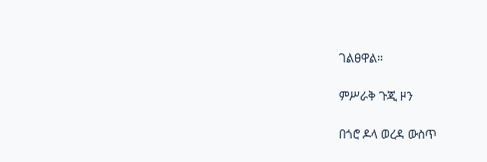ገልፀዋል።

ምሥራቅ ጉጂ ዞን

በጎሮ ዶላ ወረዳ ውስጥ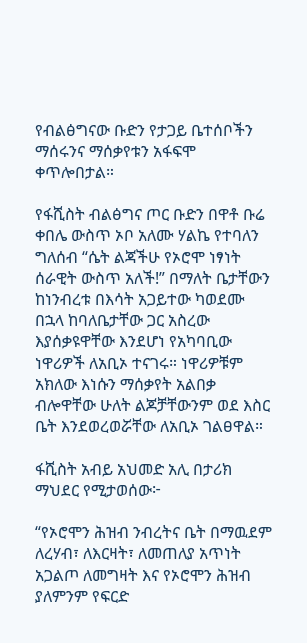የብልፅግናው ቡድን የታጋይ ቤተሰቦችን ማሰሩንና ማሰቃየቱን አፋፍሞ ቀጥሎበታል።

የፋሺስት ብልፅግና ጦር ቡድን በዋቶ ቡሬ ቀበሌ ውስጥ ኦቦ አለሙ ሃልኬ የተባለን ግለሰብ “ሴት ልጃችሁ የኦሮሞ ነፃነት ሰራዊት ውስጥ አለች!” በማለት ቤታቸውን ከነንብረቱ በእሳት አጋይተው ካወደሙ በኋላ ከባለቤታቸው ጋር አስረው እያሰቃዩዋቸው እንደሆነ የአካባቢው ነዋሪዎች ለአቢኦ ተናገሩ። ነዋሪዎቹም አክለው እነሱን ማሰቃየት አልበቃ ብሎዋቸው ሁለት ልጆቻቸውንም ወደ እስር ቤት እንደወረወሯቸው ለአቢኦ ገልፀዋል።

ፋሺስት አብይ አህመድ አሊ በታሪክ ማህደር የሚታወሰው፦

“የኦሮሞን ሕዝብ ንብረትና ቤት በማዉደም ለረሃብ፣ ለእርዛት፣ ለመጠለያ አጥነት አጋልጦ ለመግዛት እና የኦሮሞን ሕዝብ ያለምንም የፍርድ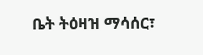ቤት ትዕዛዝ ማሳሰር፣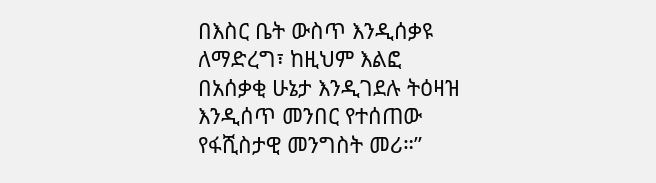በእስር ቤት ውስጥ እንዲሰቃዩ ለማድረግ፣ ከዚህም እልፎ በአሰቃቂ ሁኔታ እንዲገደሉ ትዕዛዝ እንዲሰጥ መንበር የተሰጠው የፋሺስታዊ መንግስት መሪ።”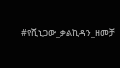#የሺኒጋው_ቃልኪዳን_ዘመቻ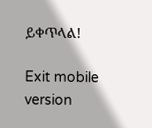ይቀጥላል!

Exit mobile version